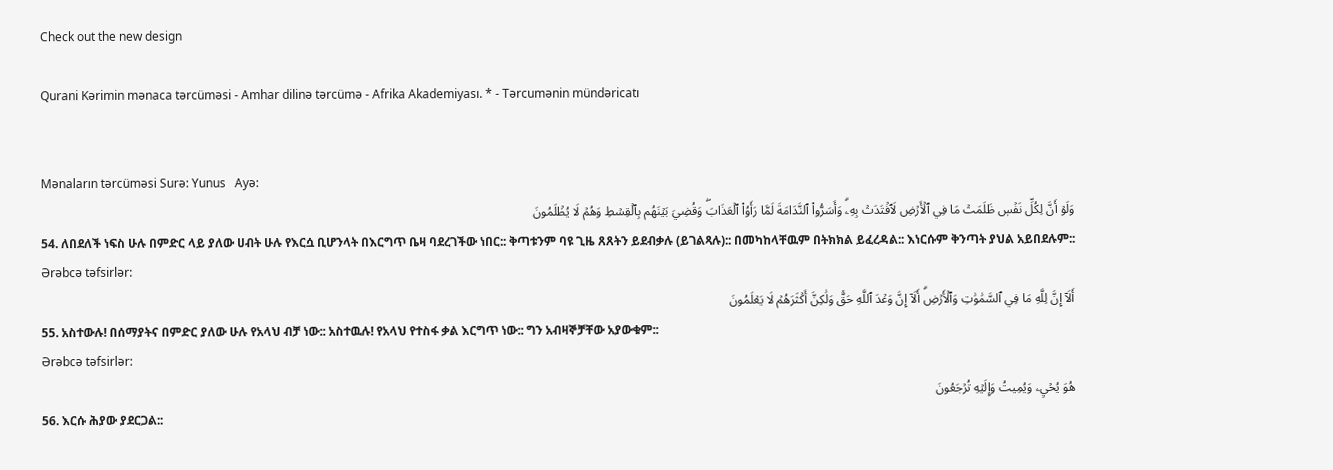Check out the new design

Qurani Kərimin mənaca tərcüməsi - Amhar dilinə tərcümə - Afrika Akademiyası. * - Tərcumənin mündəricatı


Mənaların tərcüməsi Surə: Yunus   Ayə:
وَلَوۡ أَنَّ لِكُلِّ نَفۡسٖ ظَلَمَتۡ مَا فِي ٱلۡأَرۡضِ لَٱفۡتَدَتۡ بِهِۦۗ وَأَسَرُّواْ ٱلنَّدَامَةَ لَمَّا رَأَوُاْ ٱلۡعَذَابَۖ وَقُضِيَ بَيۡنَهُم بِٱلۡقِسۡطِ وَهُمۡ لَا يُظۡلَمُونَ
54. ለበደለች ነፍስ ሁሉ በምድር ላይ ያለው ሀብት ሁሉ የእርሷ ቢሆንላት በእርግጥ ቤዛ ባደረገችው ነበር:: ቅጣቱንም ባዩ ጊዜ ጸጸትን ይደብቃሉ (ይገልጻሉ):: በመካከላቸዉም በትክክል ይፈረዳል:: እነርሱም ቅንጣት ያህል አይበደሉም::
Ərəbcə təfsirlər:
أَلَآ إِنَّ لِلَّهِ مَا فِي ٱلسَّمَٰوَٰتِ وَٱلۡأَرۡضِۗ أَلَآ إِنَّ وَعۡدَ ٱللَّهِ حَقّٞ وَلَٰكِنَّ أَكۡثَرَهُمۡ لَا يَعۡلَمُونَ
55. አስተውሉ! በሰማያትና በምድር ያለው ሁሉ የአላህ ብቻ ነው:: አስተዉሉ! የአላህ የተስፋ ቃል እርግጥ ነው:: ግን አብዛኞቻቸው አያውቁም::
Ərəbcə təfsirlər:
هُوَ يُحۡيِۦ وَيُمِيتُ وَإِلَيۡهِ تُرۡجَعُونَ
56. እርሱ ሕያው ያደርጋል::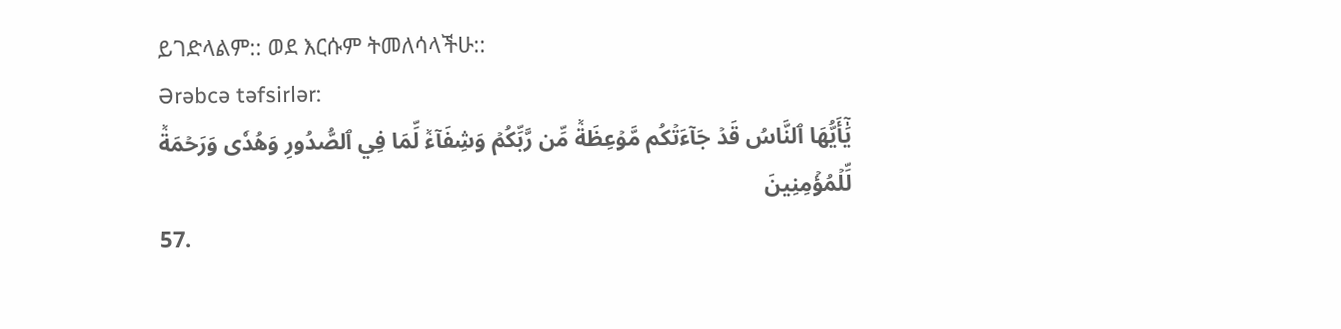ይገድላልም:: ወደ እርሱም ትመለሳላችሁ::
Ərəbcə təfsirlər:
يَٰٓأَيُّهَا ٱلنَّاسُ قَدۡ جَآءَتۡكُم مَّوۡعِظَةٞ مِّن رَّبِّكُمۡ وَشِفَآءٞ لِّمَا فِي ٱلصُّدُورِ وَهُدٗى وَرَحۡمَةٞ لِّلۡمُؤۡمِنِينَ
57.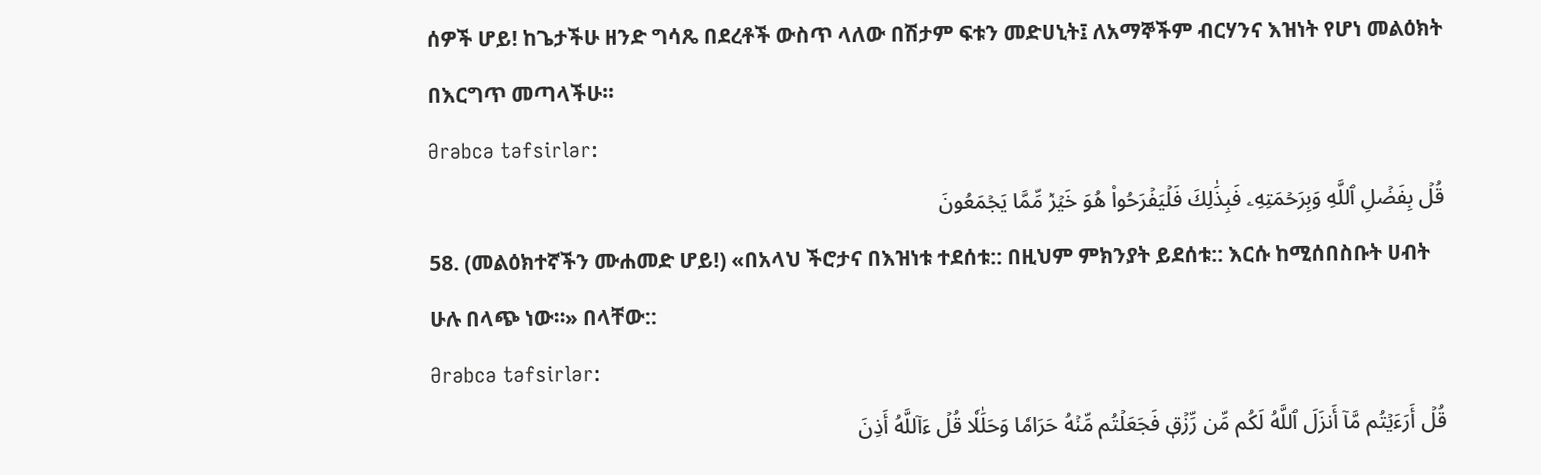ሰዎች ሆይ! ከጌታችሁ ዘንድ ግሳጼ በደረቶች ውስጥ ላለው በሽታም ፍቱን መድሀኒት፤ ለአማኞችም ብርሃንና እዝነት የሆነ መልዕክት በእርግጥ መጣላችሁ።
Ərəbcə təfsirlər:
قُلۡ بِفَضۡلِ ٱللَّهِ وَبِرَحۡمَتِهِۦ فَبِذَٰلِكَ فَلۡيَفۡرَحُواْ هُوَ خَيۡرٞ مِّمَّا يَجۡمَعُونَ
58. (መልዕክተኛችን ሙሐመድ ሆይ!) «በአላህ ችሮታና በእዝነቱ ተደሰቱ:: በዚህም ምክንያት ይደሰቱ:: እርሱ ከሚሰበስቡት ሀብት ሁሉ በላጭ ነው።» በላቸው::
Ərəbcə təfsirlər:
قُلۡ أَرَءَيۡتُم مَّآ أَنزَلَ ٱللَّهُ لَكُم مِّن رِّزۡقٖ فَجَعَلۡتُم مِّنۡهُ حَرَامٗا وَحَلَٰلٗا قُلۡ ءَآللَّهُ أَذِنَ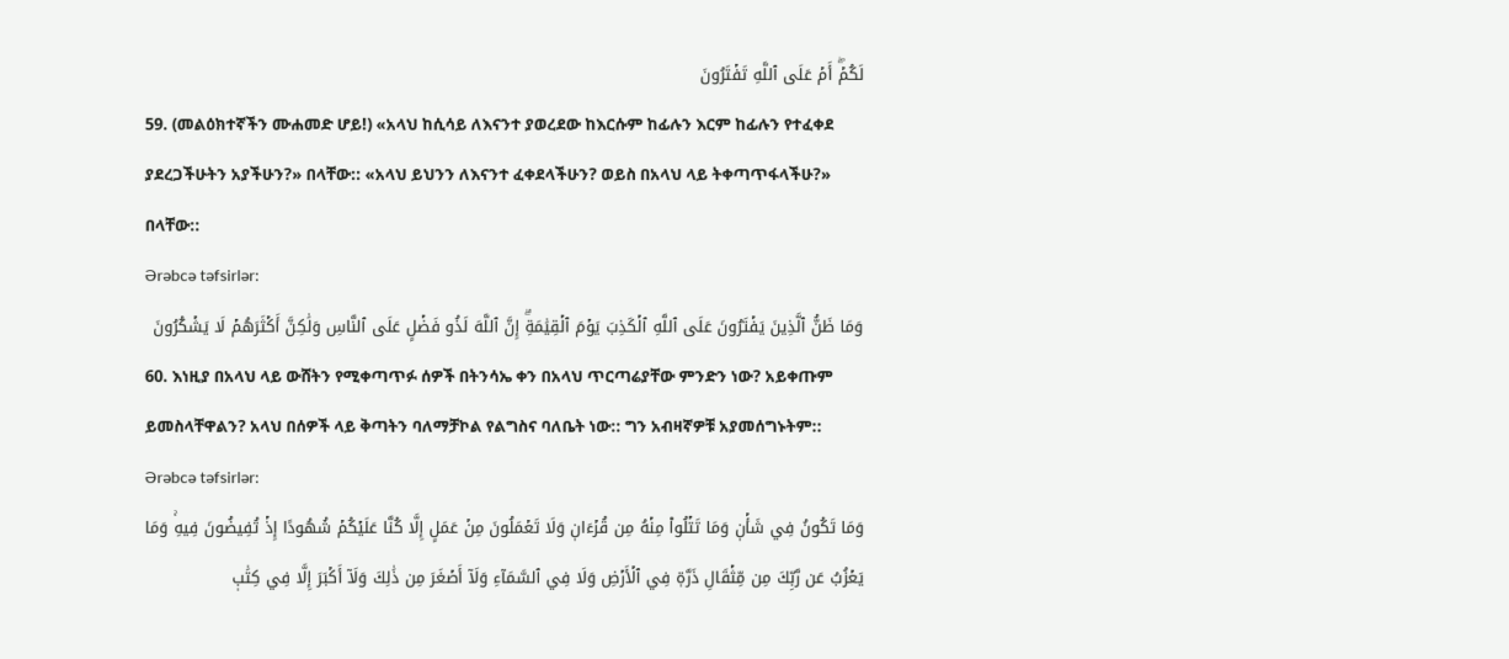لَكُمۡۖ أَمۡ عَلَى ٱللَّهِ تَفۡتَرُونَ
59. (መልዕክተኛችን ሙሐመድ ሆይ!) «አላህ ከሲሳይ ለእናንተ ያወረደው ከእርሱም ከፊሉን እርም ከፊሉን የተፈቀደ ያደረጋችሁትን አያችሁን?» በላቸው:: «አላህ ይህንን ለእናንተ ፈቀደላችሁን? ወይስ በአላህ ላይ ትቀጣጥፋላችሁ?» በላቸው::
Ərəbcə təfsirlər:
وَمَا ظَنُّ ٱلَّذِينَ يَفۡتَرُونَ عَلَى ٱللَّهِ ٱلۡكَذِبَ يَوۡمَ ٱلۡقِيَٰمَةِۗ إِنَّ ٱللَّهَ لَذُو فَضۡلٍ عَلَى ٱلنَّاسِ وَلَٰكِنَّ أَكۡثَرَهُمۡ لَا يَشۡكُرُونَ
60. እነዚያ በአላህ ላይ ውሸትን የሚቀጣጥፉ ሰዎች በትንሳኤ ቀን በአላህ ጥርጣሬያቸው ምንድን ነው? አይቀጡም ይመስላቸዋልን? አላህ በሰዎች ላይ ቅጣትን ባለማቻኮል የልግስና ባለቤት ነው:: ግን አብዛኛዎቹ አያመሰግኑትም::
Ərəbcə təfsirlər:
وَمَا تَكُونُ فِي شَأۡنٖ وَمَا تَتۡلُواْ مِنۡهُ مِن قُرۡءَانٖ وَلَا تَعۡمَلُونَ مِنۡ عَمَلٍ إِلَّا كُنَّا عَلَيۡكُمۡ شُهُودًا إِذۡ تُفِيضُونَ فِيهِۚ وَمَا يَعۡزُبُ عَن رَّبِّكَ مِن مِّثۡقَالِ ذَرَّةٖ فِي ٱلۡأَرۡضِ وَلَا فِي ٱلسَّمَآءِ وَلَآ أَصۡغَرَ مِن ذَٰلِكَ وَلَآ أَكۡبَرَ إِلَّا فِي كِتَٰبٖ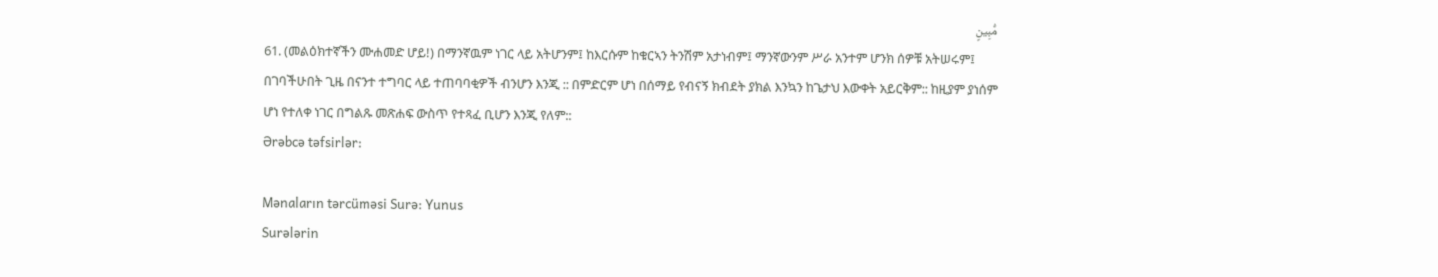مُّبِينٍ
61. (መልዕክተኛችን ሙሐመድ ሆይ!) በማንኛዉም ነገር ላይ አትሆንም፤ ከእርሱም ከቁርኣን ትንሽም አታነብም፤ ማንኛውንም ሥራ አንተም ሆንክ ሰዎቹ አትሠሩም፤ በገባችሁበት ጊዜ በናንተ ተግባር ላይ ተጠባባቂዎች ብንሆን እንጂ :: በምድርም ሆነ በሰማይ የብናኝ ክብደት ያክል እንኳን ከጌታህ እውቀት አይርቅም:: ከዚያም ያነሰም ሆነ የተለቀ ነገር በግልጹ መጽሐፍ ውስጥ የተጻፈ ቢሆን እንጂ የለም::
Ərəbcə təfsirlər:

Mənaların tərcüməsi Surə: Yunus
Surələrin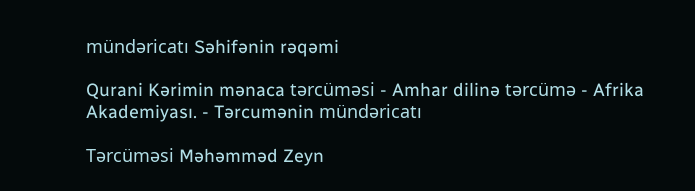mündəricatı Səhifənin rəqəmi

Qurani Kərimin mənaca tərcüməsi - Amhar dilinə tərcümə - Afrika Akademiyası. - Tərcumənin mündəricatı

Tərcüməsi Məhəmməd Zeyn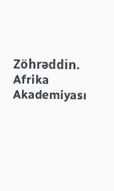Zöhrəddin. Afrika Akademiyası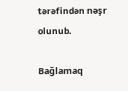tərəfindən nəşr olunub.

Bağlamaq